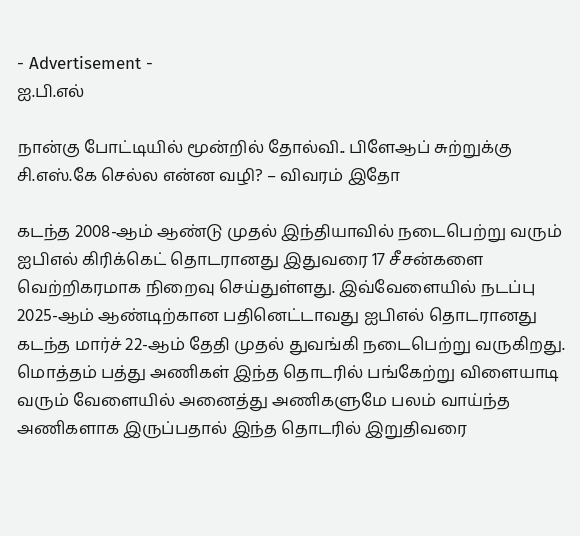- Advertisement -
ஐ.பி.எல்

நான்கு போட்டியில் மூன்றில் தோல்வி.. பிளேஆப் சுற்றுக்கு சி.எஸ்.கே செல்ல என்ன வழி? – விவரம் இதோ

கடந்த 2008-ஆம் ஆண்டு முதல் இந்தியாவில் நடைபெற்று வரும் ஐபிஎல் கிரிக்கெட் தொடரானது இதுவரை 17 சீசன்களை வெற்றிகரமாக நிறைவு செய்துள்ளது. இவ்வேளையில் நடப்பு 2025-ஆம் ஆண்டிற்கான பதினெட்டாவது ஐபிஎல் தொடரானது கடந்த மார்ச் 22-ஆம் தேதி முதல் துவங்கி நடைபெற்று வருகிறது. மொத்தம் பத்து அணிகள் இந்த தொடரில் பங்கேற்று விளையாடி வரும் வேளையில் அனைத்து அணிகளுமே பலம் வாய்ந்த அணிகளாக இருப்பதால் இந்த தொடரில் இறுதிவரை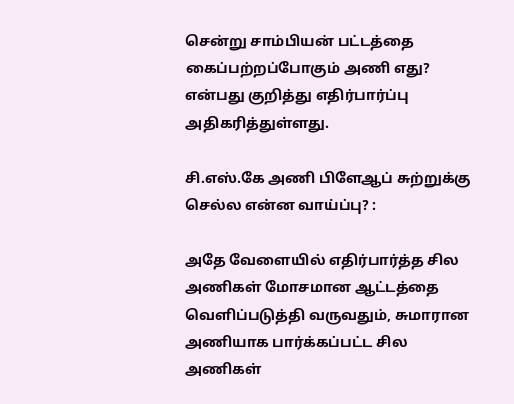சென்று சாம்பியன் பட்டத்தை கைப்பற்றப்போகும் அணி எது? என்பது குறித்து எதிர்பார்ப்பு அதிகரித்துள்ளது.

சி.எஸ்.கே அணி பிளேஆப் சுற்றுக்கு செல்ல என்ன வாய்ப்பு? :

அதே வேளையில் எதிர்பார்த்த சில அணிகள் மோசமான ஆட்டத்தை வெளிப்படுத்தி வருவதும், சுமாரான அணியாக பார்க்கப்பட்ட சில அணிகள்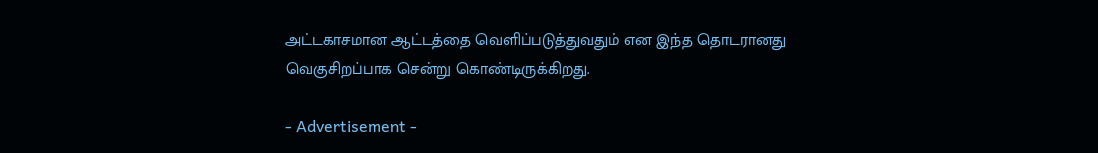அட்டகாசமான ஆட்டத்தை வெளிப்படுத்துவதும் என இந்த தொடரானது வெகுசிறப்பாக சென்று கொண்டிருக்கிறது.

- Advertisement -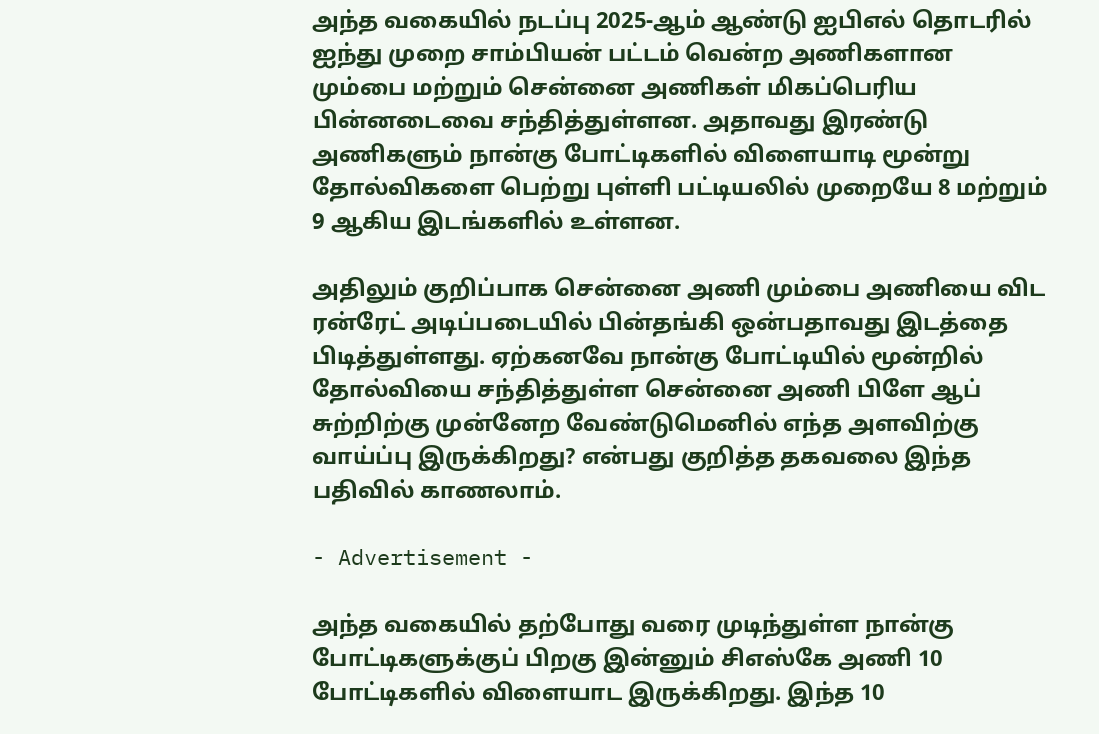அந்த வகையில் நடப்பு 2025-ஆம் ஆண்டு ஐபிஎல் தொடரில் ஐந்து முறை சாம்பியன் பட்டம் வென்ற அணிகளான மும்பை மற்றும் சென்னை அணிகள் மிகப்பெரிய பின்னடைவை சந்தித்துள்ளன. அதாவது இரண்டு அணிகளும் நான்கு போட்டிகளில் விளையாடி மூன்று தோல்விகளை பெற்று புள்ளி பட்டியலில் முறையே 8 மற்றும் 9 ஆகிய இடங்களில் உள்ளன.

அதிலும் குறிப்பாக சென்னை அணி மும்பை அணியை விட ரன்ரேட் அடிப்படையில் பின்தங்கி ஒன்பதாவது இடத்தை பிடித்துள்ளது. ஏற்கனவே நான்கு போட்டியில் மூன்றில் தோல்வியை சந்தித்துள்ள சென்னை அணி பிளே ஆப் சுற்றிற்கு முன்னேற வேண்டுமெனில் எந்த அளவிற்கு வாய்ப்பு இருக்கிறது? என்பது குறித்த தகவலை இந்த பதிவில் காணலாம்.

- Advertisement -

அந்த வகையில் தற்போது வரை முடிந்துள்ள நான்கு போட்டிகளுக்குப் பிறகு இன்னும் சிஎஸ்கே அணி 10 போட்டிகளில் விளையாட இருக்கிறது. இந்த 10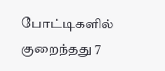போட்டிகளில் குறைந்தது 7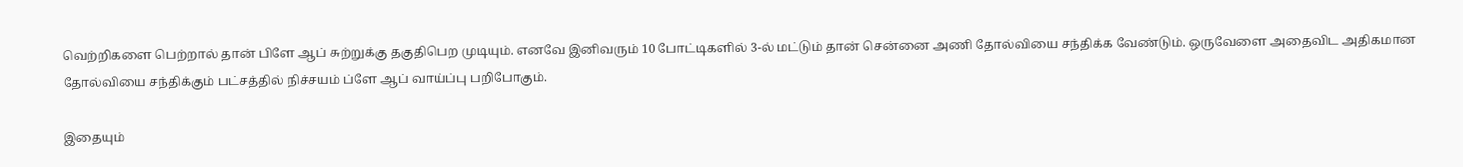வெற்றிகளை பெற்றால் தான் பிளே ஆப் சுற்றுக்கு தகுதிபெற முடியும். எனவே இனிவரும் 10 போட்டிகளில் 3-ல் மட்டும் தான் சென்னை அணி தோல்வியை சந்திக்க வேண்டும். ஒருவேளை அதைவிட அதிகமான தோல்வியை சந்திக்கும் பட்சத்தில் நிச்சயம் ப்ளே ஆப் வாய்ப்பு பறிபோகும்.

இதையும்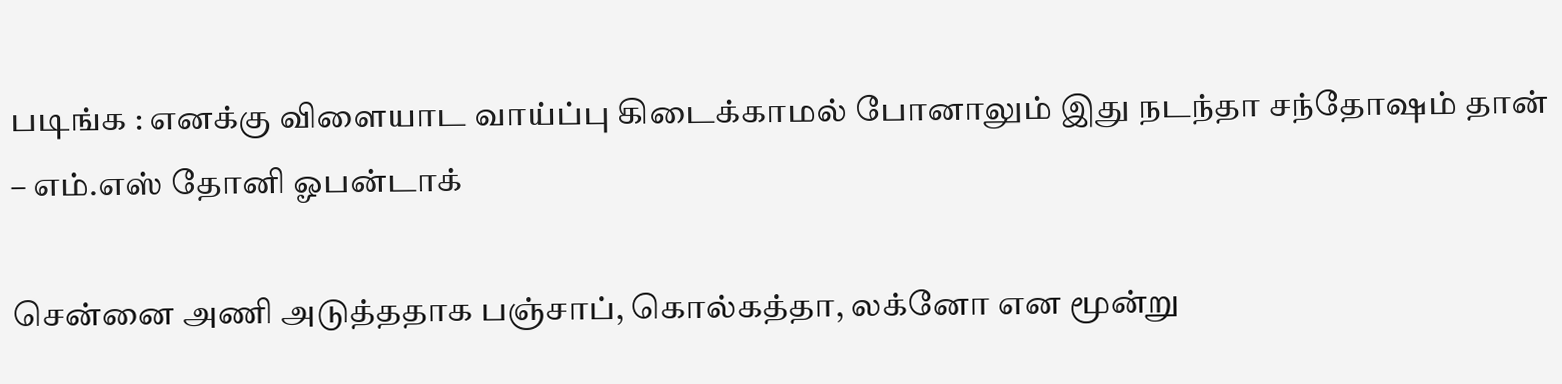படிங்க : எனக்கு விளையாட வாய்ப்பு கிடைக்காமல் போனாலும் இது நடந்தா சந்தோஷம் தான் – எம்.எஸ் தோனி ஓபன்டாக்

சென்னை அணி அடுத்ததாக பஞ்சாப், கொல்கத்தா, லக்னோ என மூன்று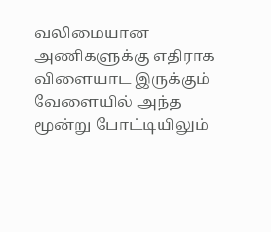வலிமையான அணிகளுக்கு எதிராக விளையாட இருக்கும் வேளையில் அந்த மூன்று போட்டியிலும்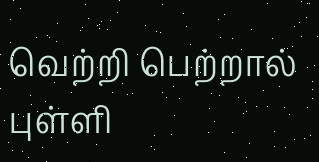வெற்றி பெற்றால் புள்ளி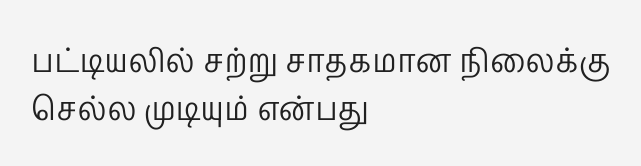பட்டியலில் சற்று சாதகமான நிலைக்கு செல்ல முடியும் என்பது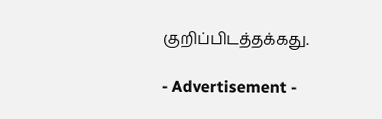குறிப்பிடத்தக்கது.

- Advertisement -